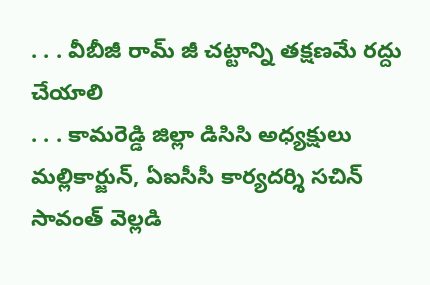. . . వీబీజీ రామ్ జీ చట్టాన్ని తక్షణమే రద్దు చేయాలి
. . . కామరెడ్డి జిల్లా డిసిసి అధ్యక్షులు మల్లికార్జున్, ఏఐసీసీ కార్యదర్శి సచిన్ సావంత్ వెల్లడి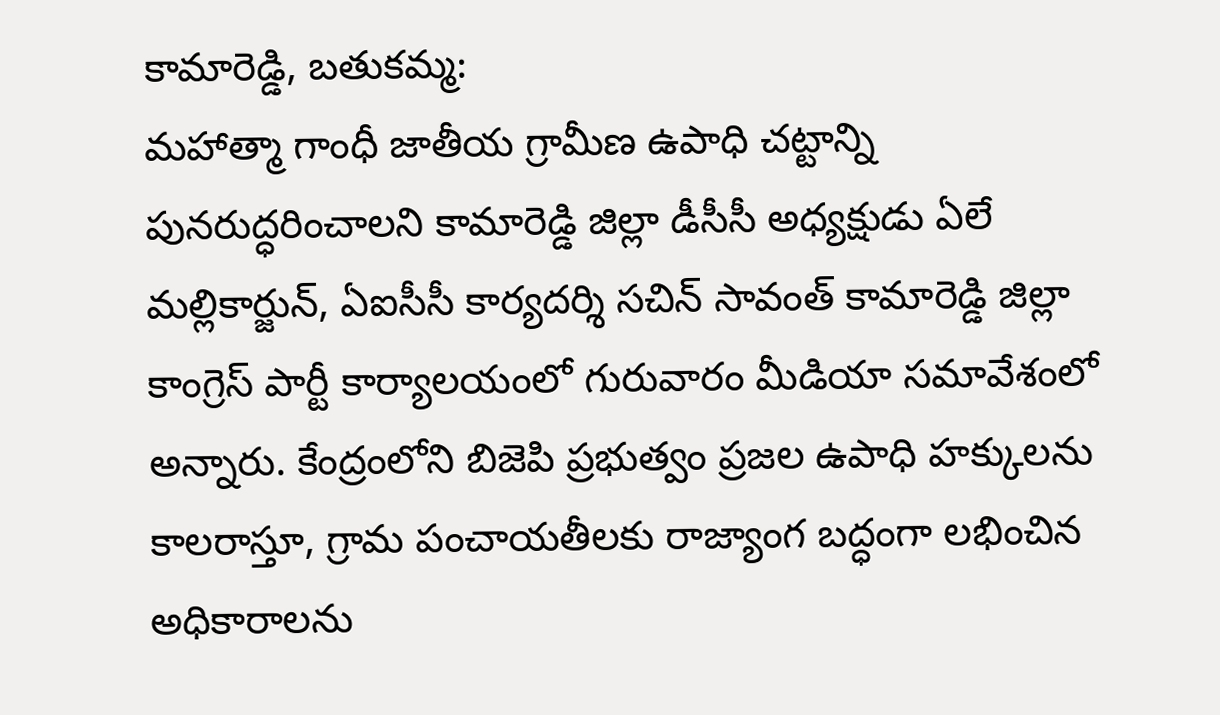కామారెడ్డి, బతుకమ్మ:
మహాత్మా గాంధీ జాతీయ గ్రామీణ ఉపాధి చట్టాన్ని పునరుద్ధరించాలని కామారెడ్డి జిల్లా డీసీసీ అధ్యక్షుడు ఏలే మల్లికార్జున్, ఏఐసీసీ కార్యదర్శి సచిన్ సావంత్ కామారెడ్డి జిల్లా కాంగ్రెస్ పార్టీ కార్యాలయంలో గురువారం మీడియా సమావేశంలో అన్నారు. కేంద్రంలోని బిజెపి ప్రభుత్వం ప్రజల ఉపాధి హక్కులను కాలరాస్తూ, గ్రామ పంచాయతీలకు రాజ్యాంగ బద్ధంగా లభించిన అధికారాలను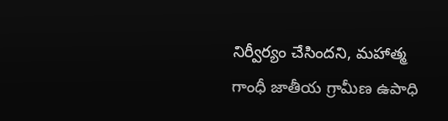నిర్వీర్యం చేసిందని, మహాత్మ గాంధీ జాతీయ గ్రామీణ ఉపాధి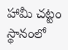హామీ చట్టం స్థానంలో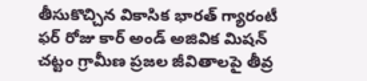తీసుకొచ్చిన వికాసిక భారత్ గ్యారంటీ ఫర్ రోజు కార్ అండ్ అజివిక మిషన్ చట్టం గ్రామీణ ప్రజల జీవితాలపై తీవ్ర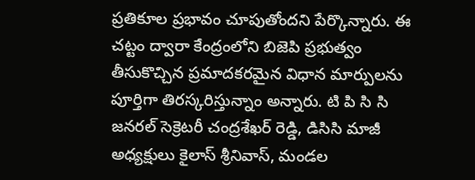ప్రతికూల ప్రభావం చూపుతోందని పేర్కొన్నారు. ఈ చట్టం ద్వారా కేంద్రంలోని బిజెపి ప్రభుత్వం తీసుకొచ్చిన ప్రమాదకరమైన విధాన మార్పులను పూర్తిగా తిరస్కరిస్తున్నాం అన్నారు. టి పి సి సి జనరల్ సెక్రెటరీ చంద్రశేఖర్ రెడ్డి, డిసిసి మాజీ అధ్యక్షులు కైలాస్ శ్రీనివాస్, మండల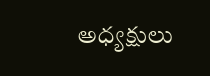అధ్యక్షులు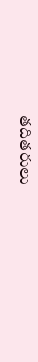తదితరులు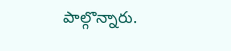పాల్గొన్నారు.